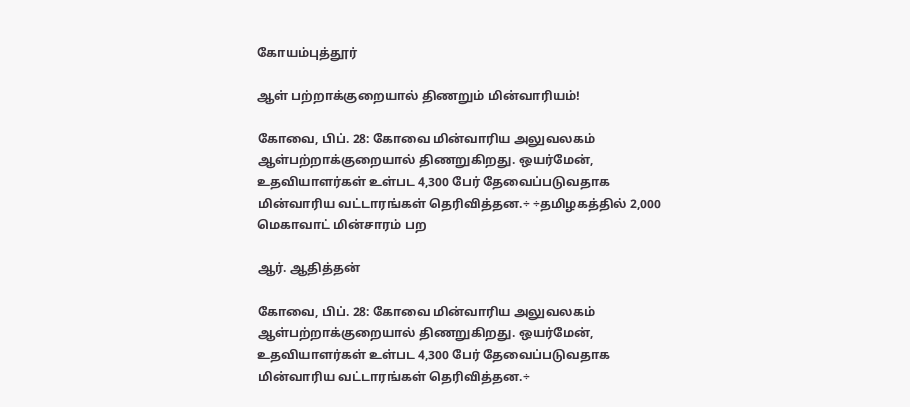கோயம்புத்தூர்

ஆள் பற்றாக்குறையால் திணறும் மின்வாரியம்!

கோவை, பிப். 28: கோவை மின்வாரிய அலுவலகம் ஆள்பற்றாக்குறையால் திணறுகிறது. ஒயர்மேன், உதவியாளர்கள் உள்பட 4,300 பேர் தேவைப்படுவதாக மின்வாரிய வட்டாரங்கள் தெரிவித்தன.÷ ÷தமிழகத்தில் 2,000 மெகாவாட் மின்சாரம் பற

ஆர். ஆதித்தன்

கோவை, பிப். 28: கோவை மின்வாரிய அலுவலகம் ஆள்பற்றாக்குறையால் திணறுகிறது. ஒயர்மேன், உதவியாளர்கள் உள்பட 4,300 பேர் தேவைப்படுவதாக மின்வாரிய வட்டாரங்கள் தெரிவித்தன.÷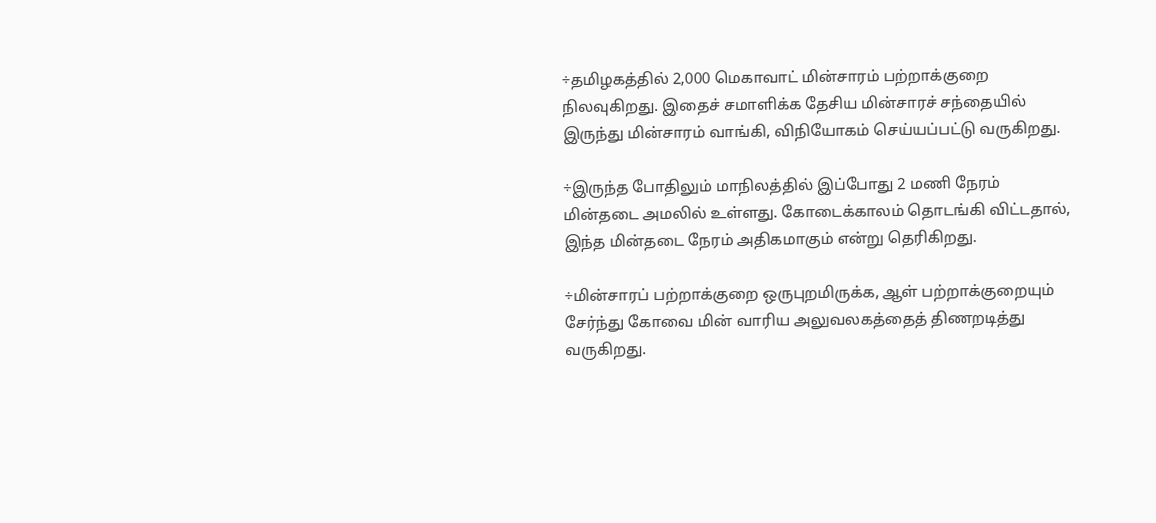÷தமிழகத்தில் 2,000 மெகாவாட் மின்சாரம் பற்றாக்குறை நிலவுகிறது. இதைச் சமாளிக்க தேசிய மின்சாரச் சந்தையில் இருந்து மின்சாரம் வாங்கி, விநியோகம் செய்யப்பட்டு வருகிறது.

÷இருந்த போதிலும் மாநிலத்தில் இப்போது 2 மணி நேரம் மின்தடை அமலில் உள்ளது. கோடைக்காலம் தொடங்கி விட்டதால், இந்த மின்தடை நேரம் அதிகமாகும் என்று தெரிகிறது.

÷மின்சாரப் பற்றாக்குறை ஒருபுறமிருக்க, ஆள் பற்றாக்குறையும் சேர்ந்து கோவை மின் வாரிய அலுவலகத்தைத் திணறடித்து வருகிறது.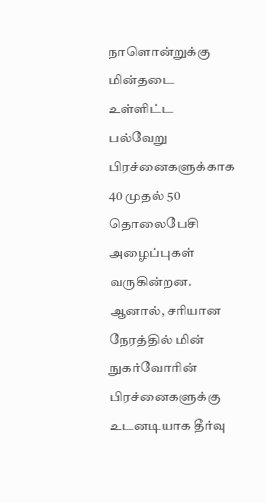நாளொன்றுக்கு மின்தடை உள்ளிட்ட பல்வேறு பிரச்னைகளுக்காக 40 முதல் 50 தொலைபேசி அழைப்புகள் வருகின்றன. ஆனால், சரியான நேரத்தில் மின் நுகர்வோரின் பிரச்னைகளுக்கு உடனடியாக தீர்வு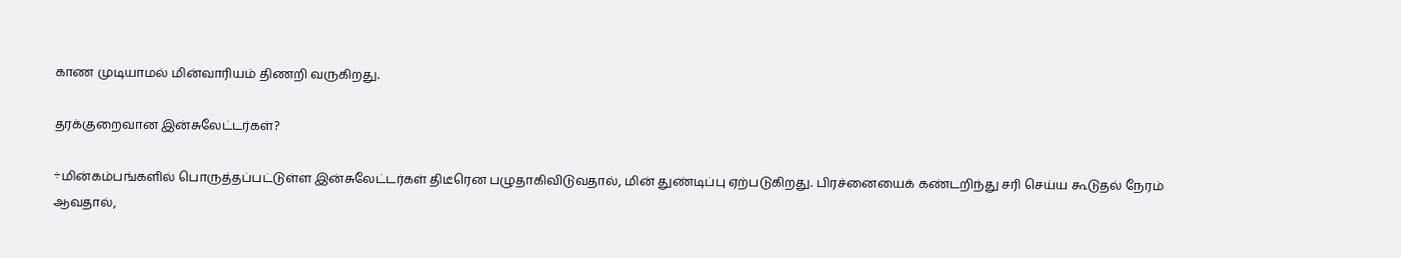காண முடியாமல் மின்வாரியம் திணறி வருகிறது.

தரக்குறைவான இன்சுலேட்டர்கள்?

÷மின்கம்பங்களில் பொருத்தப்பட்டுள்ள இன்சுலேட்டர்கள் திடீரென பழுதாகிவிடுவதால், மின் துண்டிப்பு ஏற்படுகிறது. பிரச்னையைக் கண்டறிந்து சரி செய்ய கூடுதல் நேரம் ஆவதால்,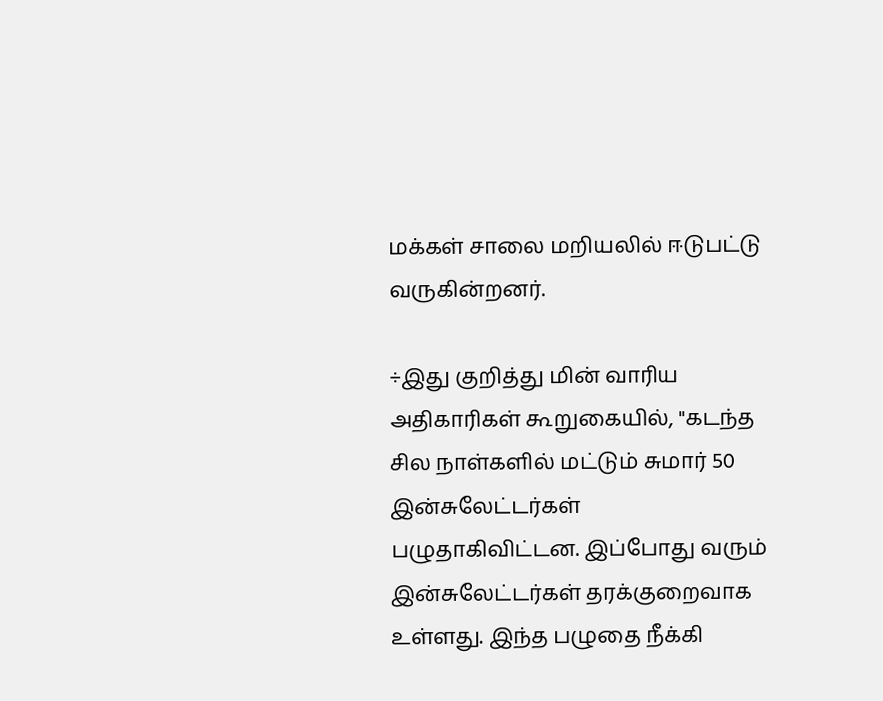மக்கள் சாலை மறியலில் ஈடுபட்டு வருகின்றனர்.

÷இது குறித்து மின் வாரிய அதிகாரிகள் கூறுகையில், "கடந்த சில நாள்களில் மட்டும் சுமார் 50 இன்சுலேட்டர்கள் பழுதாகிவிட்டன. இப்போது வரும் இன்சுலேட்டர்கள் தரக்குறைவாக உள்ளது. இந்த பழுதை நீக்கி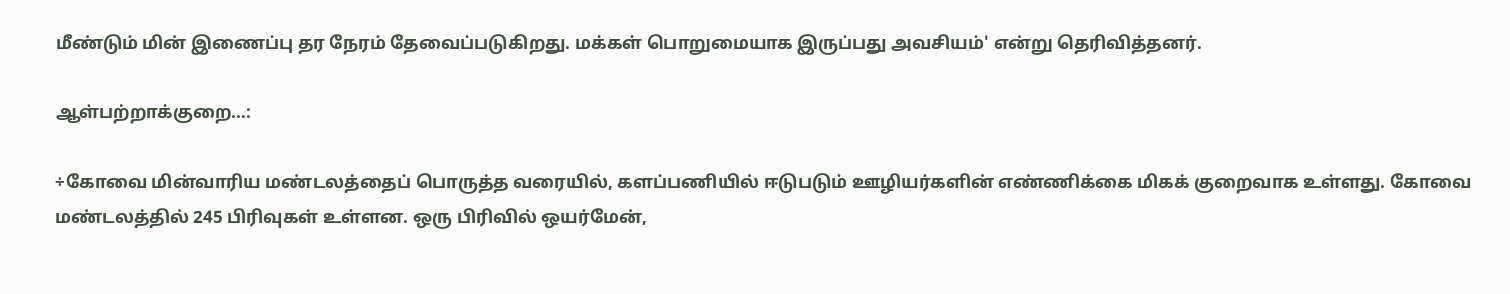மீண்டும் மின் இணைப்பு தர நேரம் தேவைப்படுகிறது. மக்கள் பொறுமையாக இருப்பது அவசியம்' என்று தெரிவித்தனர்.

ஆள்பற்றாக்குறை...:

÷கோவை மின்வாரிய மண்டலத்தைப் பொருத்த வரையில், களப்பணியில் ஈடுபடும் ஊழியர்களின் எண்ணிக்கை மிகக் குறைவாக உள்ளது. கோவை மண்டலத்தில் 245 பிரிவுகள் உள்ளன. ஒரு பிரிவில் ஒயர்மேன்,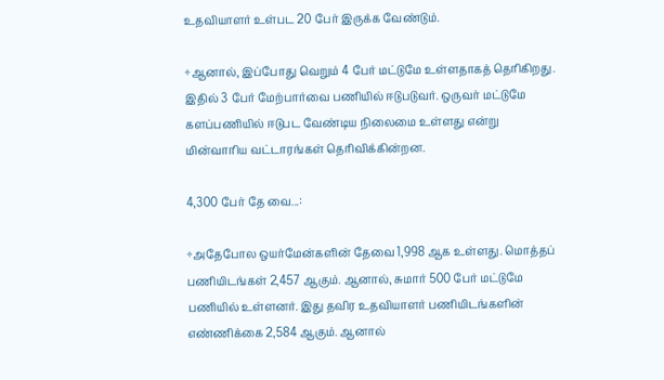உதவியாளர் உள்பட 20 பேர் இருக்க வேண்டும்.

÷ஆனால், இப்போது வெறும் 4 பேர் மட்டுமே உள்ளதாகத் தெரிகிறது. இதில் 3 பேர் மேற்பார்வை பணியில் ஈடுபடுவர். ஒருவர் மட்டுமே களப்பணியில் ஈடுபட வேண்டிய நிலைமை உள்ளது என்று மின்வாரிய வட்டாரங்கள் தெரிவிக்கின்றன.

4,300 பேர் தே வை...:

÷அதேபோல ஒயர்மேன்களின் தேவை 1,998 ஆக உள்ளது. மொத்தப் பணியிடங்கள் 2,457 ஆகும். ஆனால், சுமார் 500 பேர் மட்டுமே பணியில் உள்ளனர். இது தவிர உதவியாளர் பணியிடங்களின் எண்ணிக்கை 2,584 ஆகும். ஆனால்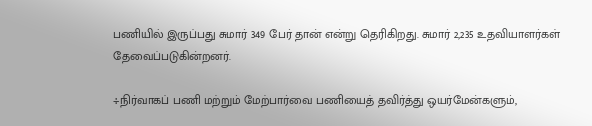பணியில் இருப்பது சுமார் 349 பேர் தான் என்று தெரிகிறது. சுமார் 2,235 உதவியாளர்கள் தேவைப்படுகின்றனர்.

÷நிர்வாகப் பணி மற்றும் மேற்பார்வை பணியைத் தவிர்த்து ஒயர்மேன்களும்,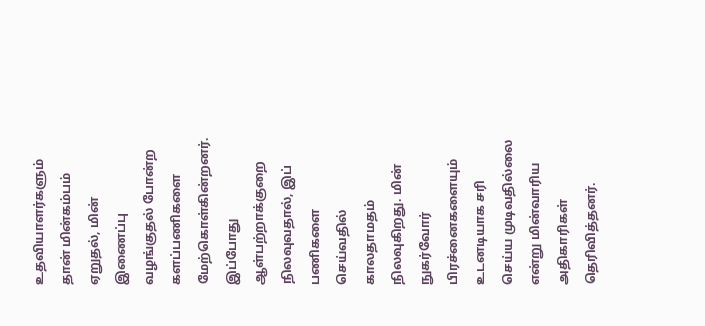உதவியாளர்களும் தான் மின்கம்பம் ஏறுதல், மின் இணைப்பு வழங்குதல் போன்ற களப்பணிகளை மேற்கொள்கின்றனர். இப்போது ஆள்பற்றாக்குறை நிலவுவதால், இப் பணிகளை செய்வதில் காலதாமதம் நிலவுகிறது. மின் நுகர்வோர் பிரச்னைகளையும் உடனடியாக சரி செய்ய முடிவதில்லை என்று மின்வாரிய அதிகாரிகள் தெரிவித்தனர்.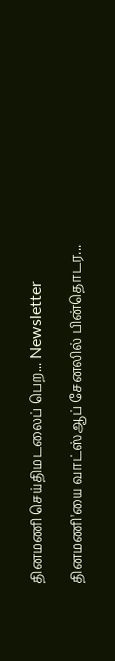தினமணி செய்திமடலைப் பெற... Newsletter

தினமணி'யை வாட்ஸ்ஆப் சேனலில் பின்தொடர...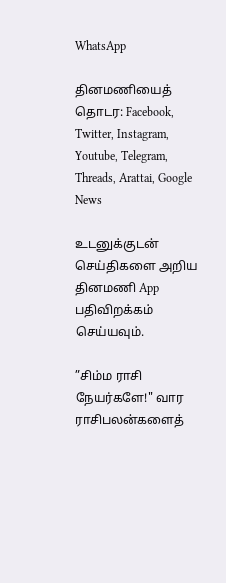WhatsApp

தினமணியைத் தொடர: Facebook, Twitter, Instagram, Youtube, Telegram, Threads, Arattai, Google News

உடனுக்குடன் செய்திகளை அறிய தினமணி App பதிவிறக்கம் செய்யவும்.

”சிம்ம ராசி நேயர்களே!" வார ராசிபலன்களைத்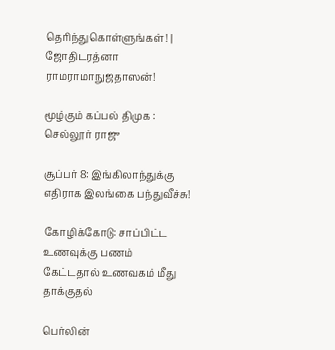தெரிந்துகொள்ளுங்கள்! | ஜோதிடரத்னா ராமராமாநுஜதாஸன்!

மூழ்கும் கப்பல் திமுக : செல்லூர் ராஜு

சூப்பர் 8: இங்கிலாந்துக்கு எதிராக இலங்கை பந்துவீச்சு!

கோழிக்கோடு: சாப்பிட்ட உணவுக்கு பணம் கேட்டதால் உணவகம் மீது தாக்குதல்

பெர்லின்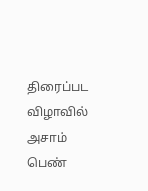திரைப்பட விழாவில் அசாம் பெண்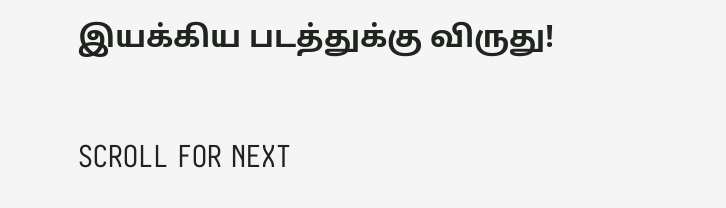இயக்கிய படத்துக்கு விருது!

SCROLL FOR NEXT